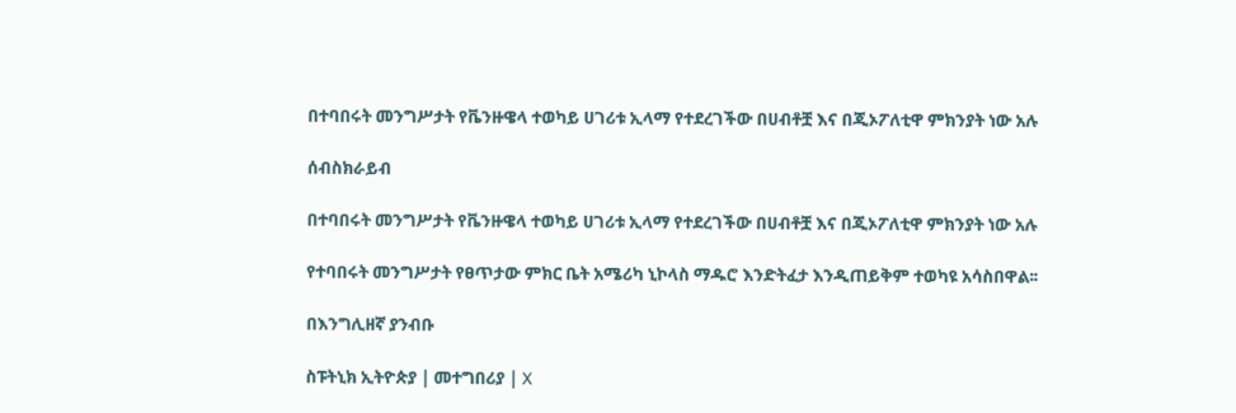በተባበሩት መንግሥታት የቬንዙዌላ ተወካይ ሀገሪቱ ኢላማ የተደረገችው በሀብቶቿ እና በጂኦፖለቲዋ ምክንያት ነው አሉ

ሰብስክራይብ

በተባበሩት መንግሥታት የቬንዙዌላ ተወካይ ሀገሪቱ ኢላማ የተደረገችው በሀብቶቿ እና በጂኦፖለቲዋ ምክንያት ነው አሉ

የተባበሩት መንግሥታት የፀጥታው ምክር ቤት አሜሪካ ኒኮላስ ማዱሮ እንድትፈታ እንዲጠይቅም ተወካዩ አሳስበዋል፡፡

በእንግሊዘኛ ያንብቡ

ስፑትኒክ ኢትዮጵያ | መተግበሪያ | X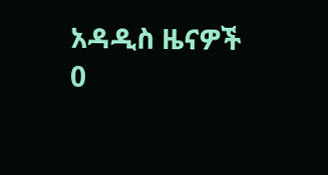አዳዲስ ዜናዎች
0